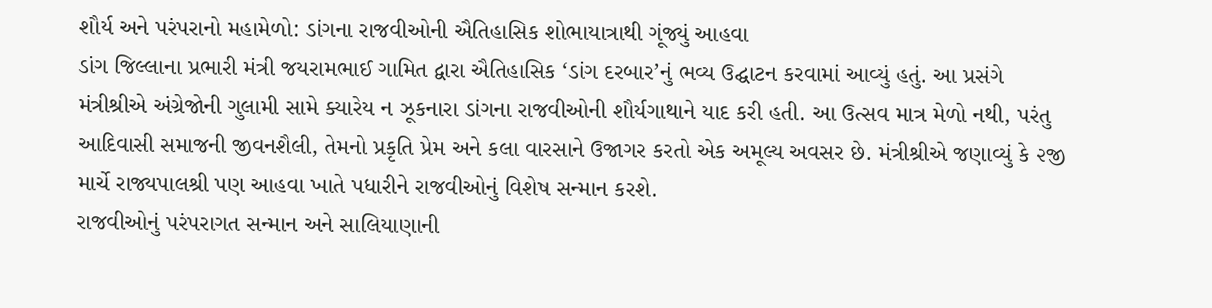શૌર્ય અને પરંપરાનો મહામેળો: ડાંગના રાજવીઓની ઐતિહાસિક શોભાયાત્રાથી ગૂંજ્યું આહવા
ડાંગ જિલ્લાના પ્રભારી મંત્રી જયરામભાઈ ગામિત દ્વારા ઐતિહાસિક ‘ડાંગ દરબાર’નું ભવ્ય ઉદ્ઘાટન કરવામાં આવ્યું હતું. આ પ્રસંગે મંત્રીશ્રીએ અંગ્રેજોની ગુલામી સામે ક્યારેય ન ઝૂકનારા ડાંગના રાજવીઓની શૌર્યગાથાને યાદ કરી હતી. આ ઉત્સવ માત્ર મેળો નથી, પરંતુ આદિવાસી સમાજની જીવનશૈલી, તેમનો પ્રકૃતિ પ્રેમ અને કલા વારસાને ઉજાગર કરતો એક અમૂલ્ય અવસર છે. મંત્રીશ્રીએ જણાવ્યું કે ૨જી માર્ચે રાજ્યપાલશ્રી પણ આહવા ખાતે પધારીને રાજવીઓનું વિશેષ સન્માન કરશે.
રાજવીઓનું પરંપરાગત સન્માન અને સાલિયાણાની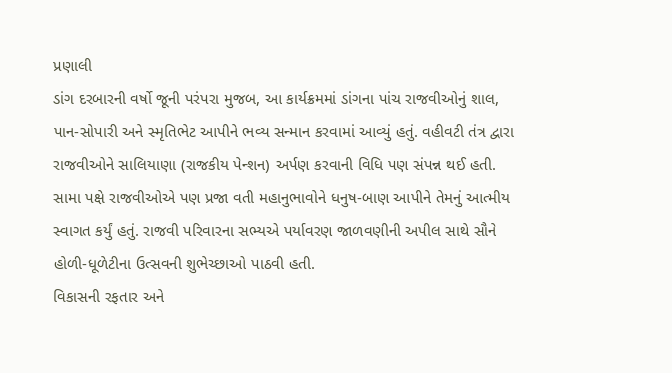પ્રણાલી
ડાંગ દરબારની વર્ષો જૂની પરંપરા મુજબ, આ કાર્યક્રમમાં ડાંગના પાંચ રાજવીઓનું શાલ, પાન-સોપારી અને સ્મૃતિભેટ આપીને ભવ્ય સન્માન કરવામાં આવ્યું હતું. વહીવટી તંત્ર દ્વારા રાજવીઓને સાલિયાણા (રાજકીય પેન્શન) અર્પણ કરવાની વિધિ પણ સંપન્ન થઈ હતી. સામા પક્ષે રાજવીઓએ પણ પ્રજા વતી મહાનુભાવોને ધનુષ-બાણ આપીને તેમનું આત્મીય સ્વાગત કર્યું હતું. રાજવી પરિવારના સભ્યએ પર્યાવરણ જાળવણીની અપીલ સાથે સૌને હોળી-ધૂળેટીના ઉત્સવની શુભેચ્છાઓ પાઠવી હતી.
વિકાસની રફતાર અને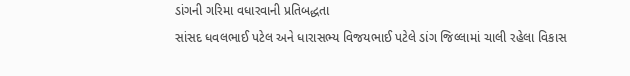ડાંગની ગરિમા વધારવાની પ્રતિબદ્ધતા
સાંસદ ધવલભાઈ પટેલ અને ધારાસભ્ય વિજયભાઈ પટેલે ડાંગ જિલ્લામાં ચાલી રહેલા વિકાસ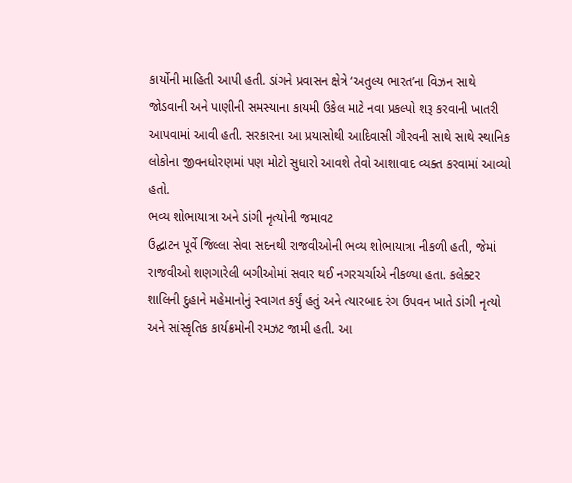કાર્યોની માહિતી આપી હતી. ડાંગને પ્રવાસન ક્ષેત્રે ‘અતુલ્ય ભારત’ના વિઝન સાથે જોડવાની અને પાણીની સમસ્યાના કાયમી ઉકેલ માટે નવા પ્રકલ્પો શરૂ કરવાની ખાતરી આપવામાં આવી હતી. સરકારના આ પ્રયાસોથી આદિવાસી ગૌરવની સાથે સાથે સ્થાનિક લોકોના જીવનધોરણમાં પણ મોટો સુધારો આવશે તેવો આશાવાદ વ્યક્ત કરવામાં આવ્યો હતો.
ભવ્ય શોભાયાત્રા અને ડાંગી નૃત્યોની જમાવટ
ઉદ્ઘાટન પૂર્વે જિલ્લા સેવા સદનથી રાજવીઓની ભવ્ય શોભાયાત્રા નીકળી હતી, જેમાં રાજવીઓ શણગારેલી બગીઓમાં સવાર થઈ નગરચર્ચાએ નીકળ્યા હતા. કલેક્ટર શાલિની દુહાને મહેમાનોનું સ્વાગત કર્યું હતું અને ત્યારબાદ રંગ ઉપવન ખાતે ડાંગી નૃત્યો અને સાંસ્કૃતિક કાર્યક્રમોની રમઝટ જામી હતી. આ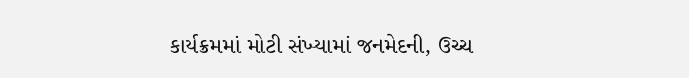કાર્યક્રમમાં મોટી સંખ્યામાં જનમેદની, ઉચ્ચ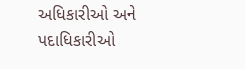અધિકારીઓ અને પદાધિકારીઓ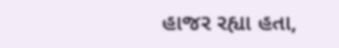હાજર રહ્યા હતા,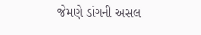જેમણે ડાંગની અસલ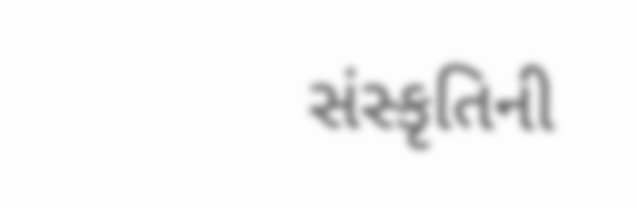સંસ્કૃતિની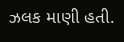ઝલક માણી હતી.